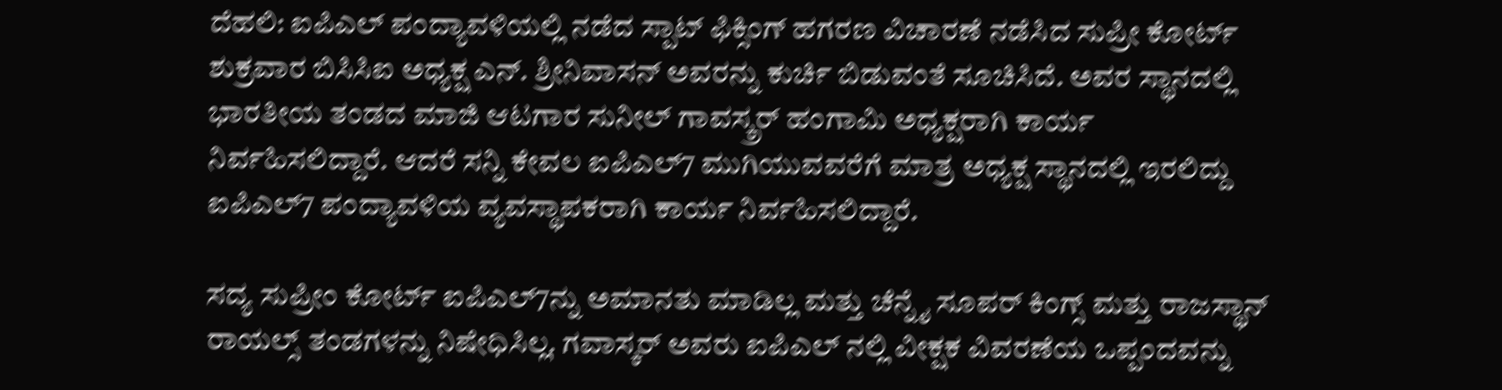ದೆಹಲಿ: ಐಪಿಎಲ್ ಪಂದ್ಯಾವಳಿಯಲ್ಲಿ ನಡೆದ ಸ್ಪಾಟ್ ಫಿಕ್ಸಿಂಗ್ ಹಗರಣ ವಿಚಾರಣೆ ನಡೆಸಿದ ಸುಪ್ರೀ ಕೋರ್ಟ್ ಶುಕ್ರವಾರ ಬಿಸಿಸಿಐ ಅಧ್ಯಕ್ಷ ಎನ್. ಶ್ರೀನಿವಾಸನ್ ಅವರನ್ನು ಕುರ್ಚಿ ಬಿಡುವಂತೆ ಸೂಚಿಸಿದೆ. ಅವರ ಸ್ಥಾನದಲ್ಲಿ ಭಾರತೀಯ ತಂಡದ ಮಾಜಿ ಆಟಗಾರ ಸುನೀಲ್ ಗಾವಸ್ಕ್ರರ್ ಹಂಗಾಮಿ ಅಧ್ಯಕ್ಷರಾಗಿ ಕಾರ್ಯ ನಿರ್ವಹಿಸಲಿದ್ದಾರೆ. ಆದರೆ ಸನ್ನಿ ಕೇವಲ ಐಪಿಎಲ್7 ಮುಗಿಯುವವರೆಗೆ ಮಾತ್ರ ಅಧ್ಯಕ್ಷ ಸ್ಥಾನದಲ್ಲಿ ಇರಲಿದ್ದು ಐಪಿಎಲ್7 ಪಂದ್ಯಾವಳಿಯ ವ್ಯವಸ್ಥಾಪಕರಾಗಿ ಕಾರ್ಯ ನಿರ್ವಹಿಸಲಿದ್ದಾರೆ.

ಸದ್ಯ ಸುಪ್ರೀಂ ಕೋರ್ಟ್ ಐಪಿಎಲ್7ನ್ನು ಅಮಾನತು ಮಾಡಿಲ್ಲ ಮತ್ತು ಚೆನ್ನೈ ಸೂಪರ್ ಕಿಂಗ್ಸ್ ಮತ್ತು ರಾಜಸ್ಥಾನ್ ರಾಯಲ್ಸ್ ತಂಡಗಳನ್ನು ನಿಷೇಧಿಸಿಲ್ಲ. ಗವಾಸ್ಕರ್ ಅವರು ಐಪಿಎಲ್ ನಲ್ಲಿ ವೀಕ್ಷಕ ವಿವರಣೆಯ ಒಪ್ಪಂದವನ್ನು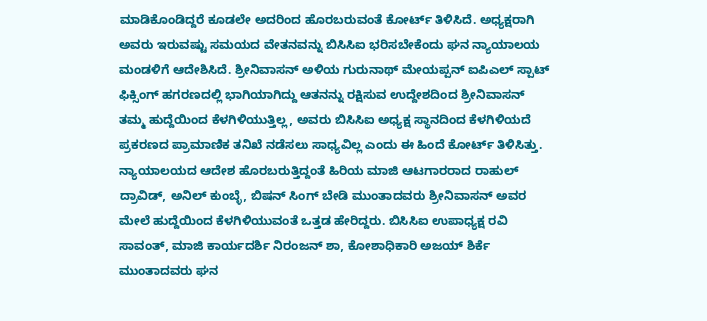ಮಾಡಿಕೊಂಡಿದ್ದರೆ ಕೂಡಲೇ ಅದರಿಂದ ಹೊರಬರುವಂತೆ ಕೋರ್ಟ್ ತಿಳಿಸಿದೆ. ಅಧ್ಯಕ್ಷರಾಗಿ ಅವರು ಇರುವಷ್ಟು ಸಮಯದ ವೇತನವನ್ನು ಬಿಸಿಸಿಐ ಭರಿಸಬೇಕೆಂದು ಘನ ನ್ಯಾಯಾಲಯ ಮಂಡಳಿಗೆ ಆದೇಶಿಸಿದೆ. ಶ್ರೀನಿವಾಸನ್ ಅಳಿಯ ಗುರುನಾಥ್ ಮೇಯಪ್ಪನ್ ಐಪಿಎಲ್ ಸ್ಪಾಟ್ ಫಿಕ್ಸಿಂಗ್ ಹಗರಣದಲ್ಲಿ ಭಾಗಿಯಾಗಿದ್ದು ಆತನನ್ನು ರಕ್ಷಿಸುವ ಉದ್ದೇಶದಿಂದ ಶ್ರೀನಿವಾಸನ್ ತಮ್ಮ ಹುದ್ದೆಯಿಂದ ಕೆಳಗಿಳಿಯುತ್ತಿಲ್ಲ, ಅವರು ಬಿಸಿಸಿಐ ಅಧ್ಯಕ್ಷ ಸ್ಥಾನದಿಂದ ಕೆಳಗಿಳಿಯದೆ ಪ್ರಕರಣದ ಪ್ರಾಮಾಣಿಕ ತನಿಖೆ ನಡೆಸಲು ಸಾಧ್ಯವಿಲ್ಲ ಎಂದು ಈ ಹಿಂದೆ ಕೋರ್ಟ್ ತಿಳಿಸಿತ್ತು. ನ್ಯಾಯಾಲಯದ ಆದೇಶ ಹೊರಬರುತ್ತಿದ್ದಂತೆ ಹಿರಿಯ ಮಾಜಿ ಆಟಗಾರರಾದ ರಾಹುಲ್ ದ್ರಾವಿಡ್, ಅನಿಲ್ ಕುಂಬ್ಳೆ, ಬಿಷನ್ ಸಿಂಗ್ ಬೇಡಿ ಮುಂತಾದವರು ಶ್ರೀನಿವಾಸನ್ ಅವರ ಮೇಲೆ ಹುದ್ದೆಯಿಂದ ಕೆಳಗಿಳಿಯುವಂತೆ ಒತ್ತಡ ಹೇರಿದ್ದರು. ಬಿಸಿಸಿಐ ಉಪಾಧ್ಯಕ್ಷ ರವಿ ಸಾವಂತ್, ಮಾಜಿ ಕಾರ್ಯದರ್ಶಿ ನಿರಂಜನ್ ಶಾ, ಕೋಶಾಧಿಕಾರಿ ಅಜಯ್ ಶಿರ್ಕೆ ಮುಂತಾದವರು ಘನ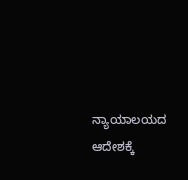ನ್ಯಾಯಾಲಯದ ಆದೇಶಕ್ಕೆ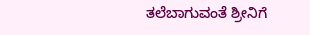ತಲೆಬಾಗುವಂತೆ ಶ್ರೀನಿಗೆ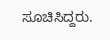ಸೂಚಿಸಿದ್ದರು.